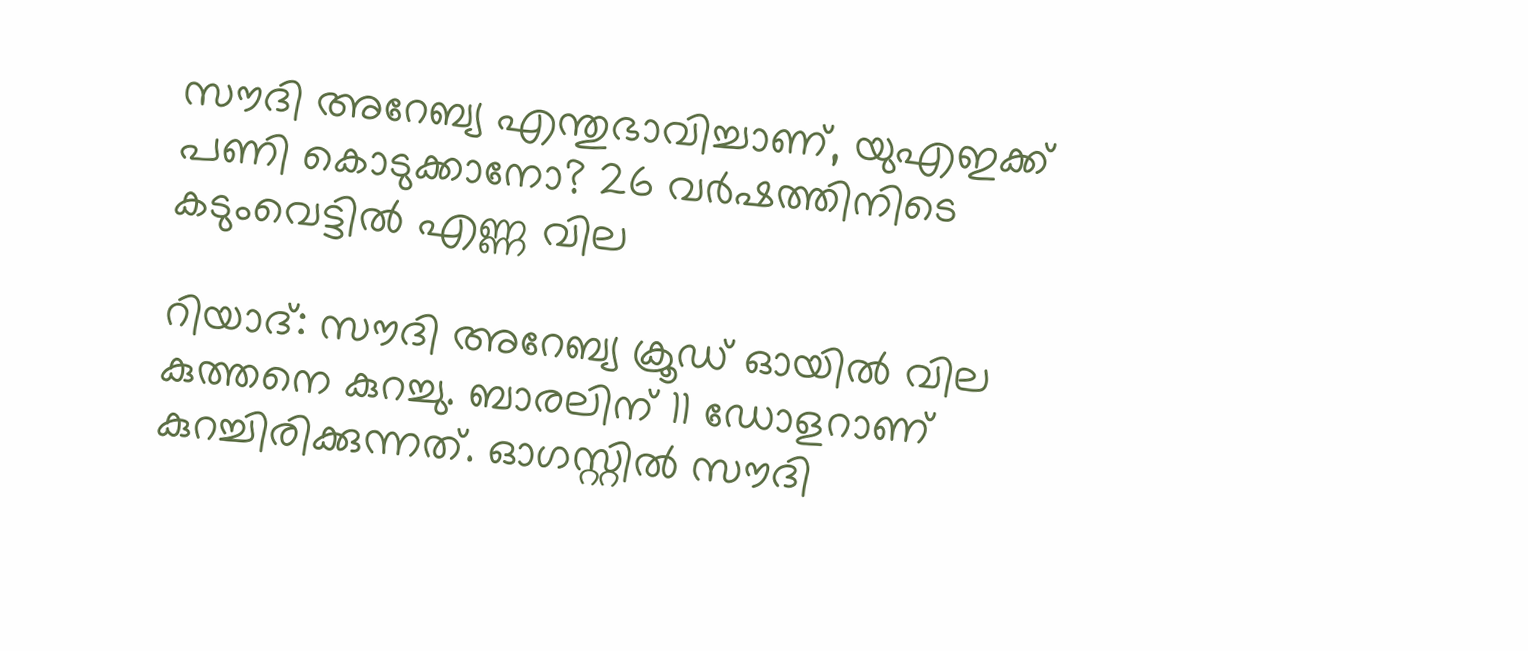സൗദി അറേബ്യ എന്തുഭാവിച്ചാണ്, യുഎഇക്ക് പണി കൊടുക്കാനോ? 26 വര്‍ഷത്തിനിടെ കടുംവെട്ടില്‍ എണ്ണ വില

റിയാദ്: സൗദി അറേബ്യ ക്രൂഡ് ഓയില്‍ വില കുത്തനെ കുറച്ചു. ബാരലിന് 11 ഡോളറാണ് കുറച്ചിരിക്കുന്നത്. ഓഗസ്റ്റില്‍ സൗദി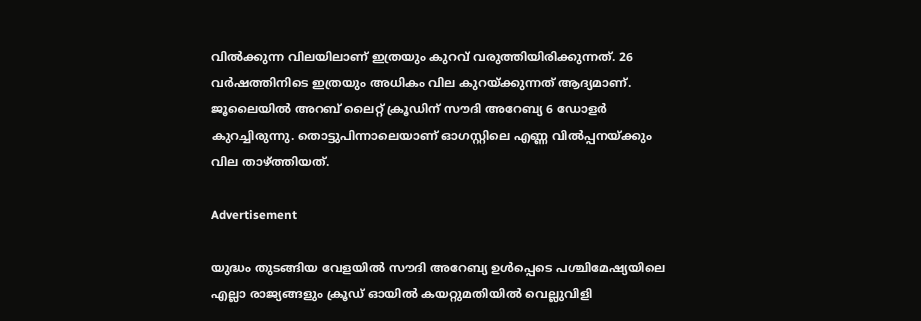വില്‍ക്കുന്ന വിലയിലാണ് ഇത്രയും കുറവ് വരുത്തിയിരിക്കുന്നത്. 26 വര്‍ഷത്തിനിടെ ഇത്രയും അധികം വില കുറയ്ക്കുന്നത് ആദ്യമാണ്. ജൂലൈയില്‍ അറബ് ലൈറ്റ് ക്രൂഡിന് സൗദി അറേബ്യ 6 ഡോളര്‍ കുറച്ചിരുന്നു. തൊട്ടുപിന്നാലെയാണ് ഓഗസ്റ്റിലെ എണ്ണ വില്‍പ്പനയ്ക്കും വില താഴ്ത്തിയത്.

Advertisement

യുദ്ധം തുടങ്ങിയ വേളയില്‍ സൗദി അറേബ്യ ഉള്‍പ്പെടെ പശ്ചിമേഷ്യയിലെ എല്ലാ രാജ്യങ്ങളും ക്രൂഡ് ഓയില്‍ കയറ്റുമതിയില്‍ വെല്ലുവിളി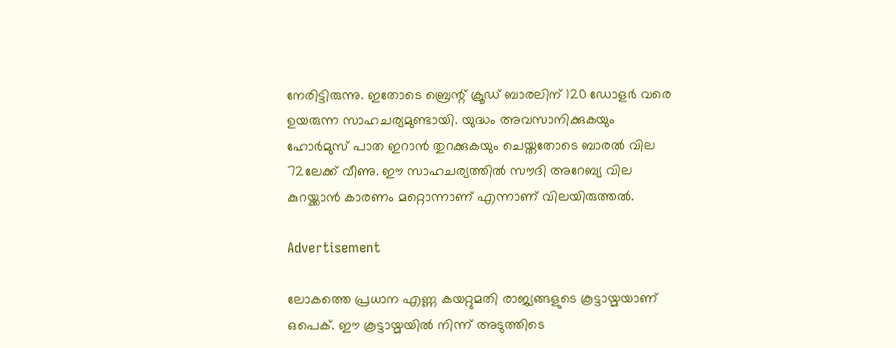നേരിട്ടിരുന്നു. ഇതോടെ ബ്രെന്റ് ക്രൂഡ് ബാരലിന് 120 ഡോളര്‍ വരെ ഉയരുന്ന സാഹചര്യമുണ്ടായി. യുദ്ധം അവസാനിക്കുകയും ഹോര്‍മുസ് പാത ഇറാന്‍ തുറക്കുകയും ചെയ്തതോടെ ബാരല്‍ വില 72ലേക്ക് വീണു. ഈ സാഹചര്യത്തില്‍ സൗദി അറേബ്യ വില കുറയ്ക്കാന്‍ കാരണം മറ്റൊന്നാണ് എന്നാണ് വിലയിരുത്തല്‍.

Advertisement

ലോകത്തെ പ്രധാന എണ്ണ കയറ്റുമതി രാജ്യങ്ങളുടെ കൂട്ടായ്മയാണ് ഒപെക്. ഈ കൂട്ടായ്മയില്‍ നിന്ന് അടുത്തിടെ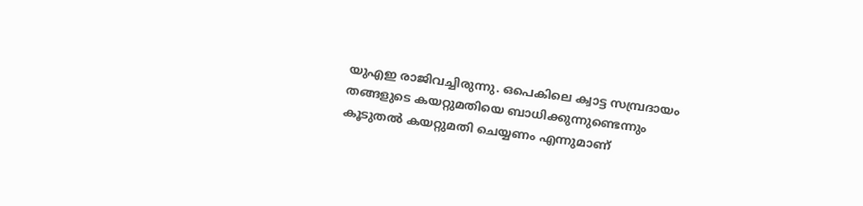യുഎഇ രാജിവച്ചിരുന്നു. ഒപെകിലെ ക്വാട്ട സമ്പ്രദായം തങ്ങളുടെ കയറ്റുമതിയെ ബാധിക്കുന്നുണ്ടെന്നും കൂടുതല്‍ കയറ്റുമതി ചെയ്യണം എന്നുമാണ്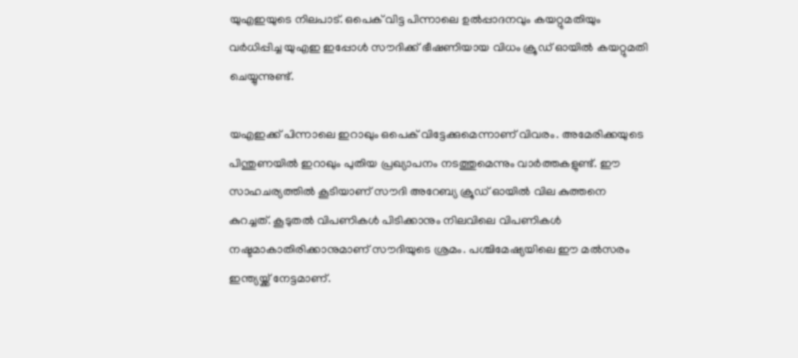യുഎഇയുടെ നിലപാട്. ഒപെക് വിട്ട പിന്നാലെ ഉല്‍പ്പാദനവും കയറ്റുമതിയും വര്‍ധിപ്പിച്ച യുഎഇ ഇപ്പോള്‍ സൗദിക്ക് ഭീഷണിയായ വിധം ക്രൂഡ് ഓയില്‍ കയറ്റുമതി ചെയ്യുന്നുണ്ട്.

യഎഇക്ക് പിന്നാലെ ഇറാഖും ഒപെക് വിട്ടേക്കുമെന്നാണ് വിവരം. അമേരിക്കയുടെ പിന്തുണയില്‍ ഇറാഖും പുതിയ പ്രഖ്യാപനം നടത്തുമെന്നും വാര്‍ത്തകളുണ്ട്. ഈ സാഹചര്യത്തില്‍ കൂടിയാണ് സൗദി അറേബ്യ ക്രൂഡ് ഓയില്‍ വില കുത്തനെ കുറച്ചത്. കൂടുതല്‍ വിപണികള്‍ പിടിക്കാനും നിലവിലെ വിപണികള്‍ നഷ്ടമാകാതിരിക്കാനുമാണ് സൗദിയുടെ ശ്രമം. പശ്ചിമേഷ്യയിലെ ഈ മല്‍സരം ഇന്ത്യയ്ക്ക് നേട്ടമാണ്.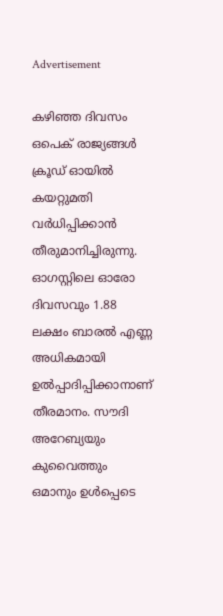Advertisement

കഴിഞ്ഞ ദിവസം ഒപെക് രാജ്യങ്ങള്‍ ക്രൂഡ് ഓയില്‍ കയറ്റുമതി വര്‍ധിപ്പിക്കാന്‍ തീരുമാനിച്ചിരുന്നു. ഓഗസ്റ്റിലെ ഓരോ ദിവസവും 1.88 ലക്ഷം ബാരല്‍ എണ്ണ അധികമായി ഉല്‍പ്പാദിപ്പിക്കാനാണ് തീരമാനം. സൗദി അറേബ്യയും കുവൈത്തും ഒമാനും ഉള്‍പ്പെടെ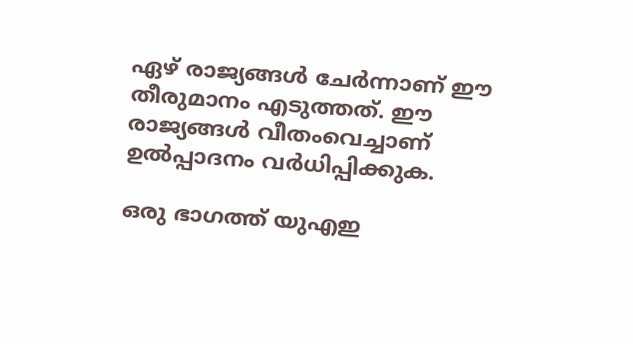ഏഴ് രാജ്യങ്ങള്‍ ചേര്‍ന്നാണ് ഈ തീരുമാനം എടുത്തത്. ഈ രാജ്യങ്ങള്‍ വീതംവെച്ചാണ് ഉല്‍പ്പാദനം വര്‍ധിപ്പിക്കുക.

ഒരു ഭാഗത്ത് യുഎഇ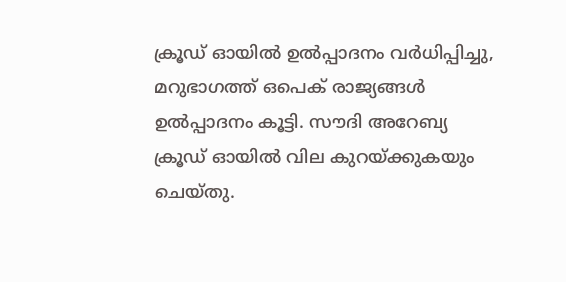ക്രൂഡ് ഓയില്‍ ഉല്‍പ്പാദനം വര്‍ധിപ്പിച്ചു, മറുഭാഗത്ത് ഒപെക് രാജ്യങ്ങള്‍ ഉല്‍പ്പാദനം കൂട്ടി. സൗദി അറേബ്യ ക്രൂഡ് ഓയില്‍ വില കുറയ്ക്കുകയും ചെയ്തു.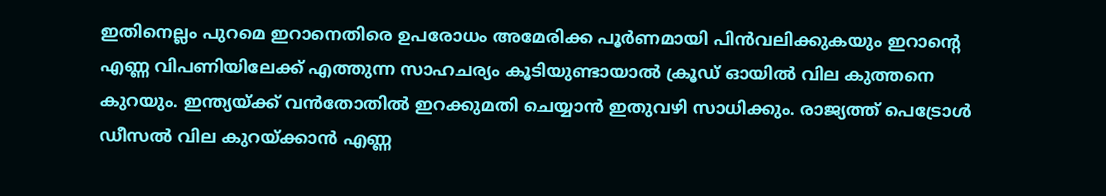ഇതിനെല്ലം പുറമെ ഇറാനെതിരെ ഉപരോധം അമേരിക്ക പൂര്‍ണമായി പിന്‍വലിക്കുകയും ഇറാന്റെ എണ്ണ വിപണിയിലേക്ക് എത്തുന്ന സാഹചര്യം കൂടിയുണ്ടായാല്‍ ക്രൂഡ് ഓയില്‍ വില കുത്തനെ കുറയും. ഇന്ത്യയ്ക്ക് വന്‍തോതില്‍ ഇറക്കുമതി ചെയ്യാന്‍ ഇതുവഴി സാധിക്കും. രാജ്യത്ത് പെട്രോള്‍ ഡീസല്‍ വില കുറയ്ക്കാന്‍ എണ്ണ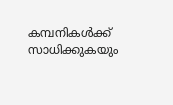കമ്പനികള്‍ക്ക് സാധിക്കുകയും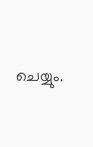ചെയ്യും.